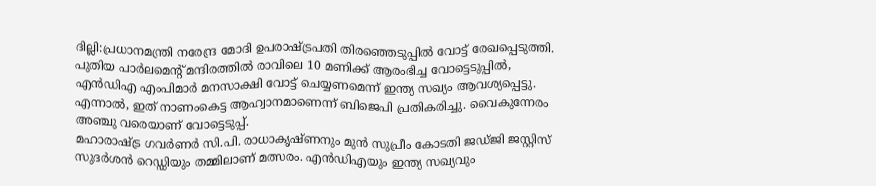ദില്ലി:പ്രധാനമന്ത്രി നരേന്ദ്ര മോദി ഉപരാഷ്ട്രപതി തിരഞ്ഞെടുപ്പിൽ വോട്ട് രേഖപ്പെടുത്തി. പുതിയ പാർലമെന്റ് മന്ദിരത്തിൽ രാവിലെ 10 മണിക്ക് ആരംഭിച്ച വോട്ടെടുപ്പിൽ, എൻഡിഎ എംപിമാർ മനസാക്ഷി വോട്ട് ചെയ്യണമെന്ന് ഇന്ത്യ സഖ്യം ആവശ്യപ്പെട്ടു. എന്നാൽ, ഇത് നാണംകെട്ട ആഹ്വാനമാണെന്ന് ബിജെപി പ്രതികരിച്ചു. വൈകുന്നേരം അഞ്ചു വരെയാണ് വോട്ടെടുപ്പ്.
മഹാരാഷ്ട്ര ഗവർണർ സി.പി. രാധാകൃഷ്ണനും മുൻ സുപ്രീം കോടതി ജഡ്ജി ജസ്റ്റിസ് സുദർശൻ റെഡ്ഡിയും തമ്മിലാണ് മത്സരം. എൻഡിഎയും ഇന്ത്യ സഖ്യവും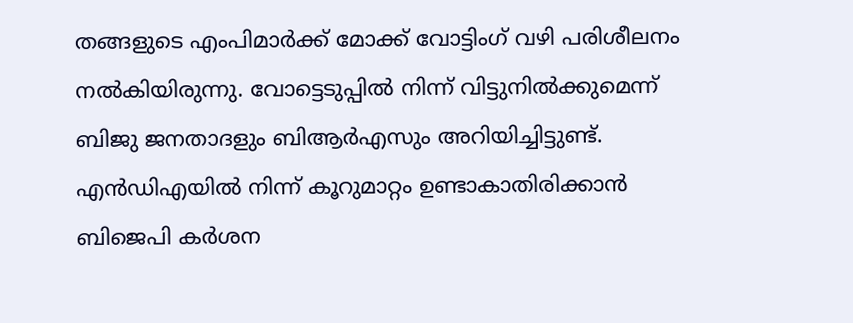തങ്ങളുടെ എംപിമാർക്ക് മോക്ക് വോട്ടിംഗ് വഴി പരിശീലനം നൽകിയിരുന്നു. വോട്ടെടുപ്പിൽ നിന്ന് വിട്ടുനിൽക്കുമെന്ന് ബിജു ജനതാദളും ബിആർഎസും അറിയിച്ചിട്ടുണ്ട്.
എൻഡിഎയിൽ നിന്ന് കൂറുമാറ്റം ഉണ്ടാകാതിരിക്കാൻ ബിജെപി കർശന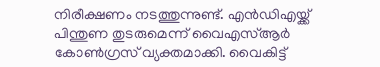നിരീക്ഷണം നടത്തുന്നുണ്ട്. എൻഡിഎയ്ക്ക് പിന്തുണ തുടരുമെന്ന് വൈഎസ്ആർ കോൺഗ്രസ് വ്യക്തമാക്കി. വൈകിട്ട്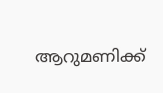ആറുമണിക്ക്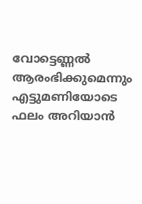വോട്ടെണ്ണൽ ആരംഭിക്കുമെന്നും എട്ടുമണിയോടെ ഫലം അറിയാൻ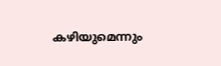കഴിയുമെന്നും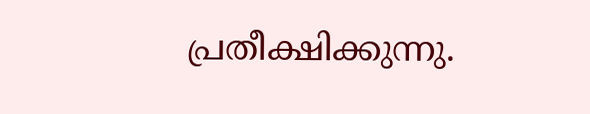പ്രതീക്ഷിക്കുന്നു.